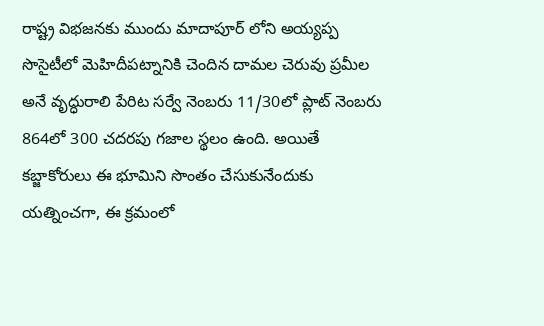రాష్ట్ర విభజనకు ముందు మాదాపూర్ లోని అయ్యప్ప సొసైటీలో మెహిదీపట్నానికి చెందిన దామల చెరువు ప్రమీల అనే వృద్ధురాలి పేరిట సర్వే నెంబరు 11/30లో ప్లాట్ నెంబరు 864లో 300 చదరపు గజాల స్థలం ఉంది. అయితే కబ్జాకోరులు ఈ భూమిని సొంతం చేసుకునేందుకు యత్నించగా, ఈ క్రమంలో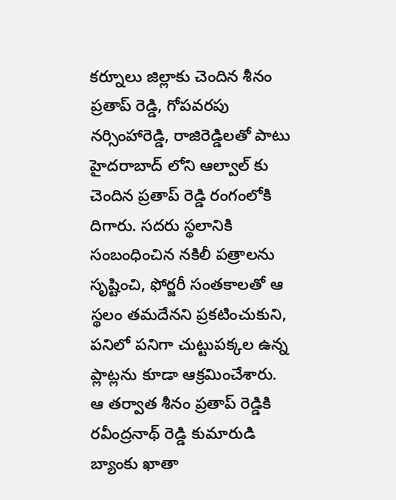కర్నూలు జిల్లాకు చెందిన శీనం ప్రతాప్ రెడ్డి, గోపవరపు నర్సింహారెడ్డి, రాజిరెడ్డిలతో పాటు హైదరాబాద్ లోని ఆల్వాల్ కు చెందిన ప్రతాప్ రెడ్డి రంగంలోకి దిగారు. సదరు స్థలానికి సంబంధించిన నకిలీ పత్రాలను సృష్టించి, ఫోర్జరీ సంతకాలతో ఆ స్థలం తమదేనని ప్రకటించుకుని, పనిలో పనిగా చుట్టుపక్కల ఉన్న ప్లాట్లను కూడా ఆక్రమించేశారు.
ఆ తర్వాత శీనం ప్రతాప్ రెడ్డికి రవీంద్రనాథ్ రెడ్డి కుమారుడి బ్యాంకు ఖాతా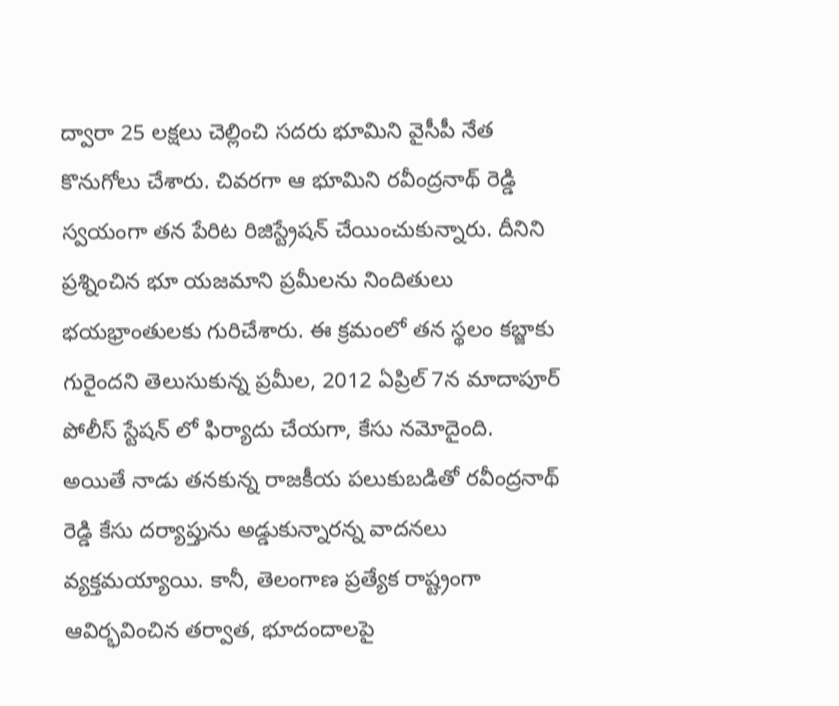ద్వారా 25 లక్షలు చెల్లించి సదరు భూమిని వైసీపీ నేత కొనుగోలు చేశారు. చివరగా ఆ భూమిని రవీంద్రనాథ్ రెడ్డి స్వయంగా తన పేరిట రిజిస్ట్రేషన్ చేయించుకున్నారు. దీనిని ప్రశ్నించిన భూ యజమాని ప్రమీలను నిందితులు భయభ్రాంతులకు గురిచేశారు. ఈ క్రమంలో తన స్థలం కబ్జాకు గురైందని తెలుసుకున్న ప్రమీల, 2012 ఏప్రిల్ 7న మాదాపూర్ పోలీస్ స్టేషన్ లో ఫిర్యాదు చేయగా, కేసు నమోదైంది.
అయితే నాడు తనకున్న రాజకీయ పలుకుబడితో రవీంద్రనాథ్ రెడ్డి కేసు దర్యాప్తును అడ్డుకున్నారన్న వాదనలు వ్యక్తమయ్యాయి. కానీ, తెలంగాణ ప్రత్యేక రాష్ట్రంగా ఆవిర్భవించిన తర్వాత, భూదందాలపై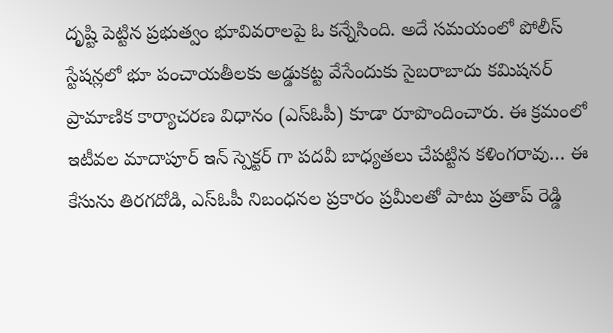దృష్టి పెట్టిన ప్రభుత్వం భూవివరాలపై ఓ కన్నేసింది. అదే సమయంలో పోలీస్ స్టేషన్లలో భూ పంచాయతీలకు అడ్డుకట్ట వేసేందుకు సైబరాబాదు కమిషనర్ ప్రామాణిక కార్యాచరణ విధానం (ఎస్ఓపీ) కూడా రూపొందించారు. ఈ క్రమంలో ఇటీవల మాదాపూర్ ఇన్ స్పెక్టర్ గా పదవీ బాధ్యతలు చేపట్టిన కళింగరావు… ఈ కేసును తిరగదోడి, ఎస్ఓపీ నిబంధనల ప్రకారం ప్రమీలతో పాటు ప్రతాప్ రెడ్డి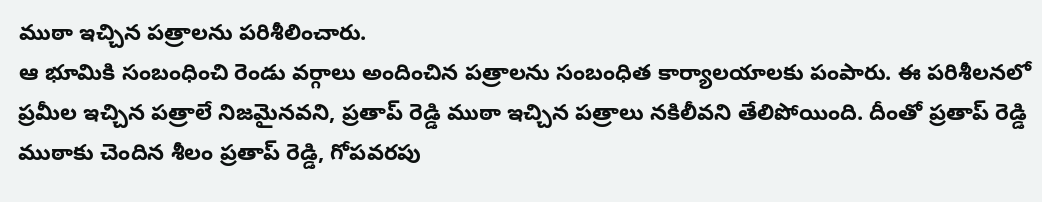ముఠా ఇచ్చిన పత్రాలను పరిశీలించారు.
ఆ భూమికి సంబంధించి రెండు వర్గాలు అందించిన పత్రాలను సంబంధిత కార్యాలయాలకు పంపారు. ఈ పరిశీలనలో ప్రమీల ఇచ్చిన పత్రాలే నిజమైనవని, ప్రతాప్ రెడ్డి ముఠా ఇచ్చిన పత్రాలు నకిలీవని తేలిపోయింది. దీంతో ప్రతాప్ రెడ్డి ముఠాకు చెందిన శీలం ప్రతాప్ రెడ్డి, గోపవరపు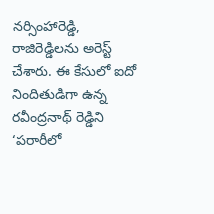నర్సింహారెడ్డి, రాజిరెడ్డిలను అరెస్ట్ చేశారు. ఈ కేసులో ఐదో నిందితుడిగా ఉన్న రవీంద్రనాథ్ రెడ్డిని ‘పరారీలో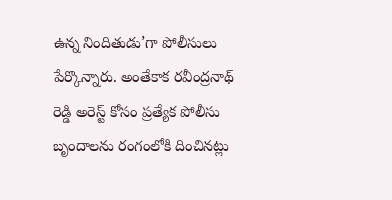ఉన్న నిందితుడు’గా పోలీసులు పేర్కొన్నారు. అంతేకాక రవీంద్రనాథ్ రెడ్డి అరెస్ట్ కోసం ప్రత్యేక పోలీసు బృందాలను రంగంలోకి దించినట్లు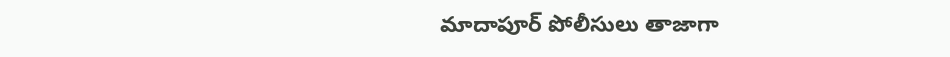మాదాపూర్ పోలీసులు తాజాగా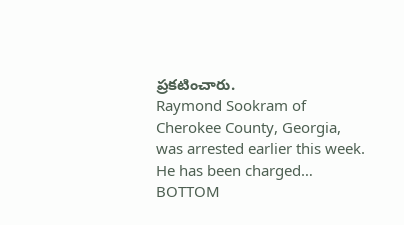ప్రకటించారు.
Raymond Sookram of Cherokee County, Georgia, was arrested earlier this week. He has been charged…
BOTTOM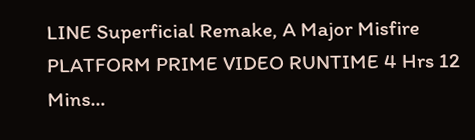LINE Superficial Remake, A Major Misfire PLATFORM PRIME VIDEO RUNTIME 4 Hrs 12 Mins…